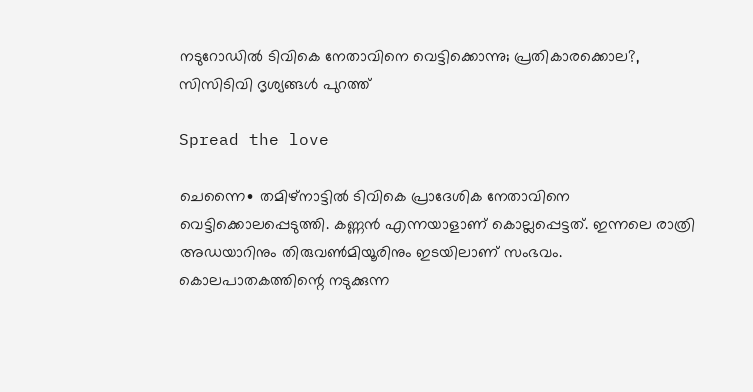നടുറോഡിൽ ടിവികെ നേതാവിനെ വെട്ടിക്കൊന്നു; പ്രതികാരക്കൊല?, സിസിടിവി ദൃശ്യങ്ങൾ പുറത്ത്

Spread the love

ചെന്നൈ∙ തമിഴ്നാട്ടിൽ ടിവികെ പ്രാദേശിക നേതാവിനെ വെട്ടിക്കൊലപ്പെടുത്തി. കണ്ണൻ എന്നയാളാണ് കൊല്ലപ്പെട്ടത്. ഇന്നലെ രാത്രി അഡയാറിനും തിരുവൺമിയൂരിനും ഇടയിലാണ് സംഭവം. കൊലപാതകത്തിന്റെ നടുക്കുന്ന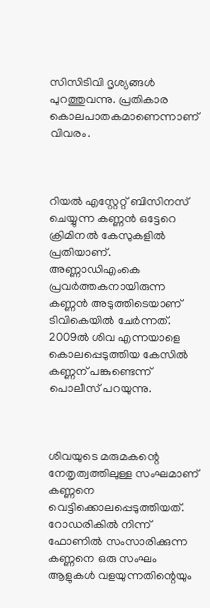സിസിടിവി ദൃശ്യങ്ങൾ പുറത്തുവന്നു. പ്രതികാര കൊലപാതകമാണെന്നാണ് വിവരം.



റിയൽ എസ്റ്റേറ്റ് ബിസിനസ് ചെയ്യുന്ന കണ്ണൻ ഒട്ടേറെ ക്രിമിനൽ കേസുകളിൽ പ്രതിയാണ്. അണ്ണാഡിഎംകെ പ്രവർത്തകനായിരുന്ന കണ്ണൻ അടുത്തിടെയാണ് ടിവികെയിൽ ചേർന്നത്. 2009ൽ ശിവ എന്നയാളെ കൊലപ്പെടുത്തിയ കേസിൽ കണ്ണന് പങ്കുണ്ടെന്ന് പൊലീസ് പറയുന്നു.



ശിവയുടെ മരുമകന്റെ നേതൃത്വത്തിലുള്ള സംഘമാണ് കണ്ണനെ വെട്ടിക്കൊലപ്പെടുത്തിയത്. റോഡരികിൽ നിന്ന് ഫോണിൽ സംസാരിക്കുന്ന കണ്ണനെ ഒരു സംഘം ആളുകൾ വളയുന്നതിന്റെയും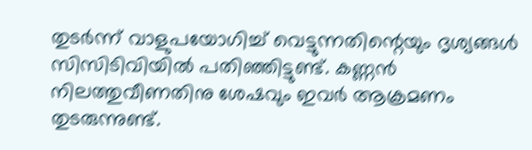തുടർന്ന് വാളുപയോഗിച്ച് വെട്ടുന്നതിന്റെയും ദൃശ്യങ്ങൾ സിസിടിവിയിൽ പതിഞ്ഞിട്ടുണ്ട്. കണ്ണൻ നിലത്തുവീണതിനു ശേഷവും ഇവർ ആക്രമണം തുടരുന്നുണ്ട്.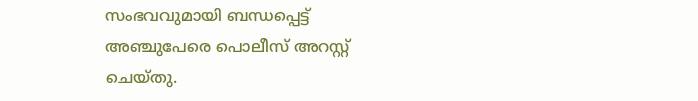സംഭവവുമായി ബന്ധപ്പെട്ട് അഞ്ചുപേരെ പൊലീസ് അറസ്റ്റ് ചെയ്തു.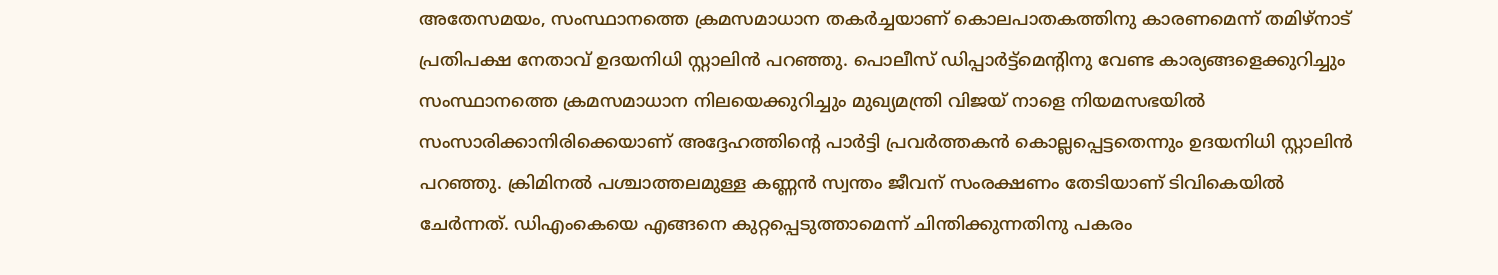അതേസമയം, സംസ്ഥാനത്തെ ക്രമസമാധാന തകർച്ചയാണ് കൊലപാതകത്തിനു കാരണമെന്ന് തമിഴ്നാട് പ്രതിപക്ഷ നേതാവ് ഉദയനിധി സ്റ്റാലിൻ പറഞ്ഞു. പൊലീസ് ഡിപ്പാർട്ട്മെന്റിനു വേണ്ട കാര്യങ്ങളെക്കുറിച്ചും സംസ്ഥാനത്തെ ക്രമസമാധാന നിലയെക്കുറിച്ചും മുഖ്യമന്ത്രി വിജയ് നാളെ നിയമസഭയിൽ സംസാരിക്കാനിരിക്കെയാണ് അദ്ദേഹത്തിന്റെ പാർട്ടി പ്രവർത്തകൻ കൊല്ലപ്പെട്ടതെന്നും ഉദയനിധി സ്റ്റാലിൻ പറഞ്ഞു. ക്രിമിനൽ പശ്ചാത്തലമുള്ള കണ്ണൻ സ്വന്തം ജീവന് സംരക്ഷണം തേടിയാണ് ടിവികെയിൽ ചേർന്നത്. ഡിഎംകെയെ എങ്ങനെ കുറ്റപ്പെടുത്താമെന്ന് ചിന്തിക്കുന്നതിനു പകരം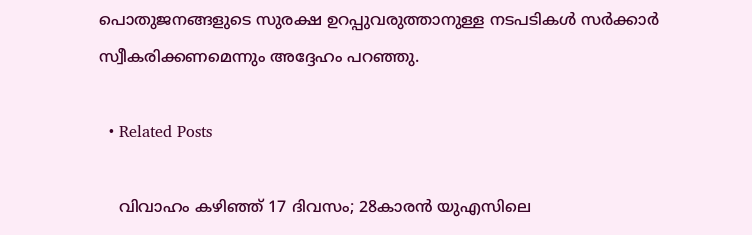പൊതുജനങ്ങളുടെ സുരക്ഷ ഉറപ്പുവരുത്താനുള്ള നടപടികൾ സർക്കാർ സ്വീകരിക്കണമെന്നും അദ്ദേഹം പറഞ്ഞു.

  • Related Posts

    വിവാഹം കഴിഞ്ഞ് 17 ദിവസം; 28കാരന്‍ യുഎസിലെ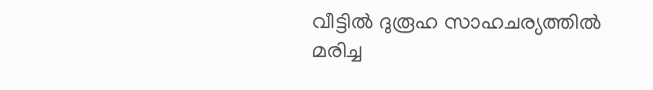വീട്ടിൽ ദുരൂഹ സാഹചര്യത്തില്‍ മരിച്ച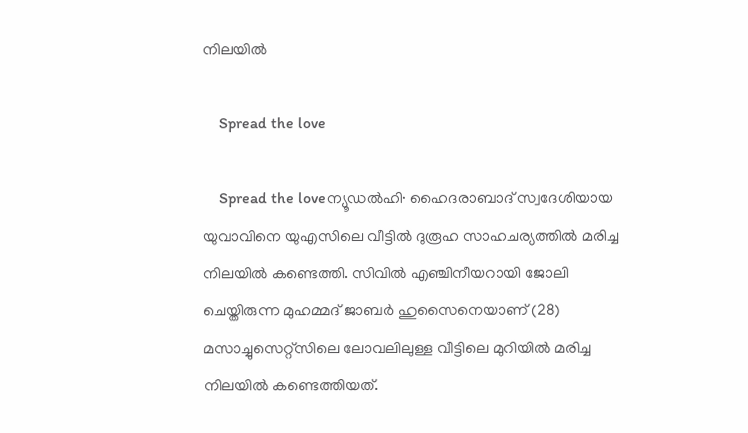നിലയിൽ

    Spread the love

    Spread the loveന്യൂഡൽഹി∙ ഹൈദരാബാദ് സ്വദേശിയായ യുവാവിനെ യുഎസിലെ വീട്ടിൽ ദുരൂഹ സാഹചര്യത്തിൽ മരിച്ച നിലയിൽ കണ്ടെത്തി. സിവിൽ എഞ്ചിനീയറായി ജോലി ചെയ്തിരുന്ന മുഹമ്മദ് ജാബർ ഹുസൈനെയാണ് (28) മസാച്ചുസെറ്റ്സിലെ ലോവലിലുള്ള വീട്ടിലെ മുറിയിൽ മരിച്ച നിലയിൽ കണ്ടെത്തിയത്.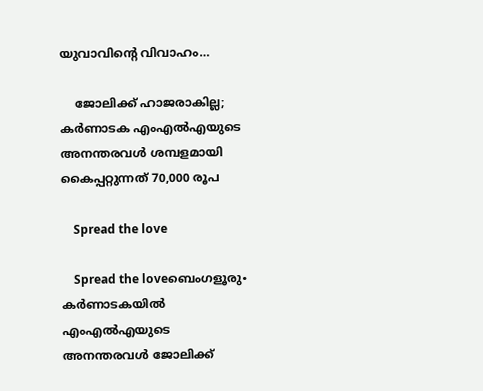യുവാവിന്റെ വിവാഹം…

    ജോലിക്ക് ഹാജരാകില്ല; കർണാടക എംഎൽഎയുടെ അനന്തരവൾ ശമ്പളമായി കൈപ്പറ്റുന്നത് 70,000 രൂപ

    Spread the love

    Spread the loveബെംഗളൂരു∙ കർണാടകയിൽ എംഎൽഎയുടെ അനന്തരവൾ ജോലിക്ക്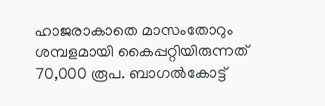ഹാജരാകാതെ മാസംതോറും ശമ്പളമായി കൈപ്പറ്റിയിരുന്നത് 70,000 രൂപ. ബാഗൽകോട്ട്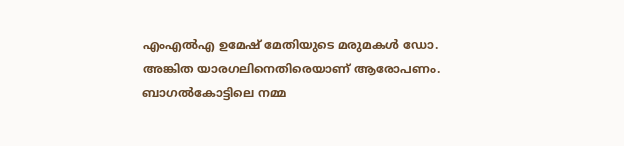എംഎൽഎ ഉമേഷ് മേതിയുടെ മരുമകൾ ഡോ. അങ്കിത യാരഗലിനെതിരെയാണ് ആരോപണം. ബാഗൽകോട്ടിലെ നമ്മ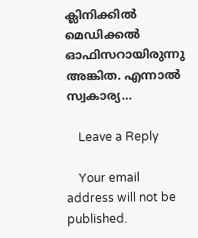ക്ലിനിക്കിൽ മെഡിക്കൽ ഓഫിസറായിരുന്നു അങ്കിത. എന്നാൽ സ്വകാര്യ…

    Leave a Reply

    Your email address will not be published.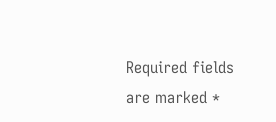Required fields are marked *